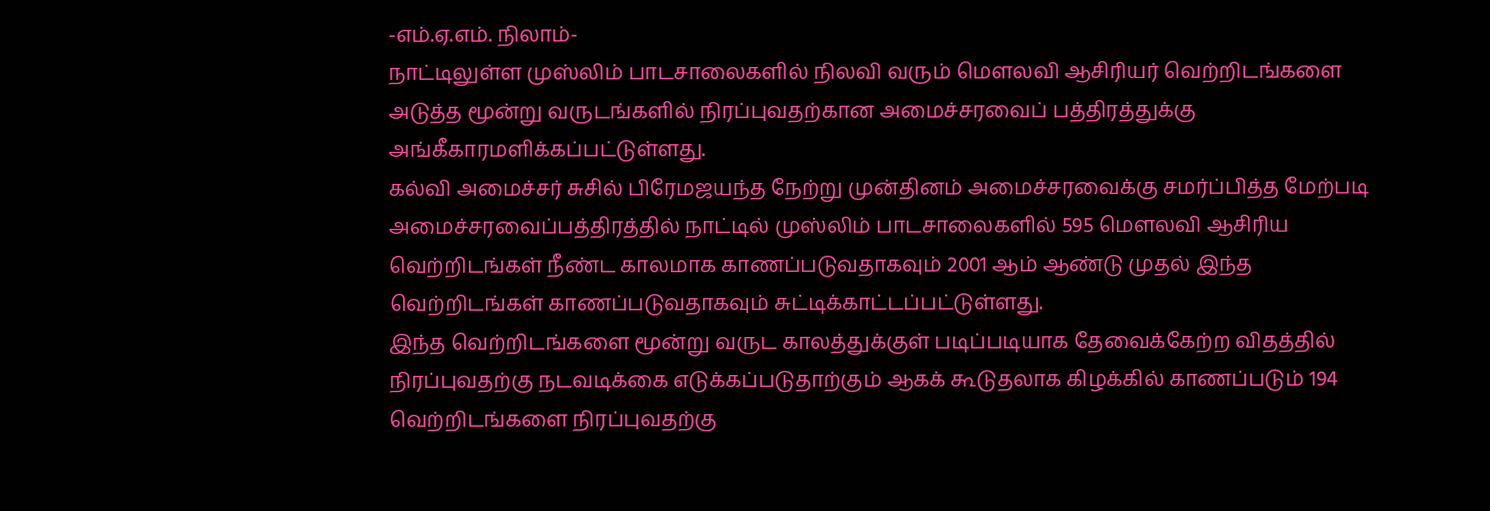-எம்.ஏ.எம். நிலாம்-
நாட்டிலுள்ள முஸ்லிம் பாடசாலைகளில் நிலவி வரும் மௌலவி ஆசிரியர் வெற்றிடங்களை அடுத்த மூன்று வருடங்களில் நிரப்புவதற்கான அமைச்சரவைப் பத்திரத்துக்கு அங்கீகாரமளிக்கப்பட்டுள்ளது.
கல்வி அமைச்சர் சுசில் பிரேமஜயந்த நேற்று முன்தினம் அமைச்சரவைக்கு சமர்ப்பித்த மேற்படி அமைச்சரவைப்பத்திரத்தில் நாட்டில் முஸ்லிம் பாடசாலைகளில் 595 மௌலவி ஆசிரிய வெற்றிடங்கள் நீண்ட காலமாக காணப்படுவதாகவும் 2001 ஆம் ஆண்டு முதல் இந்த வெற்றிடங்கள் காணப்படுவதாகவும் சுட்டிக்காட்டப்பட்டுள்ளது.
இந்த வெற்றிடங்களை மூன்று வருட காலத்துக்குள் படிப்படியாக தேவைக்கேற்ற விதத்தில் நிரப்புவதற்கு நடவடிக்கை எடுக்கப்படுதாற்கும் ஆகக் கூடுதலாக கிழக்கில் காணப்படும் 194 வெற்றிடங்களை நிரப்புவதற்கு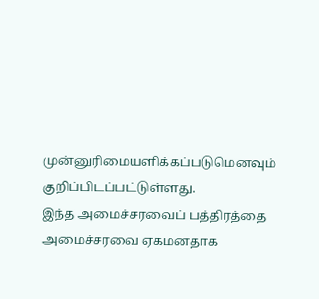முன்னுரிமையளிக்கப்படுமெனவும் குறிப்பிடப்பட்டுள்ளது.
இந்த அமைச்சரவைப் பத்திரத்தை அமைச்சரவை ஏகமனதாக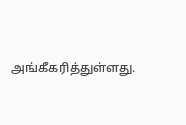அங்கீகரித்துள்ளது.